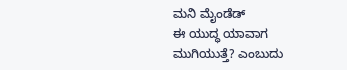ಮನಿ ಮೈಂಡೆಡ್
ಈ ಯುದ್ಧ ಯಾವಾಗ ಮುಗಿಯುತ್ತೆ? ಎಂಬುದು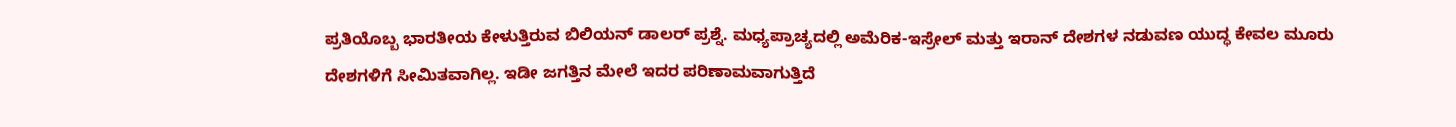ಪ್ರತಿಯೊಬ್ಬ ಭಾರತೀಯ ಕೇಳುತ್ತಿರುವ ಬಿಲಿಯನ್ ಡಾಲರ್ ಪ್ರಶ್ನೆ. ಮಧ್ಯಪ್ರಾಚ್ಯದಲ್ಲಿ ಅಮೆರಿಕ-ಇಸ್ರೇಲ್ ಮತ್ತು ಇರಾನ್ ದೇಶಗಳ ನಡುವಣ ಯುದ್ಧ ಕೇವಲ ಮೂರು ದೇಶಗಳಿಗೆ ಸೀಮಿತವಾಗಿಲ್ಲ. ಇಡೀ ಜಗತ್ತಿನ ಮೇಲೆ ಇದರ ಪರಿಣಾಮವಾಗುತ್ತಿದೆ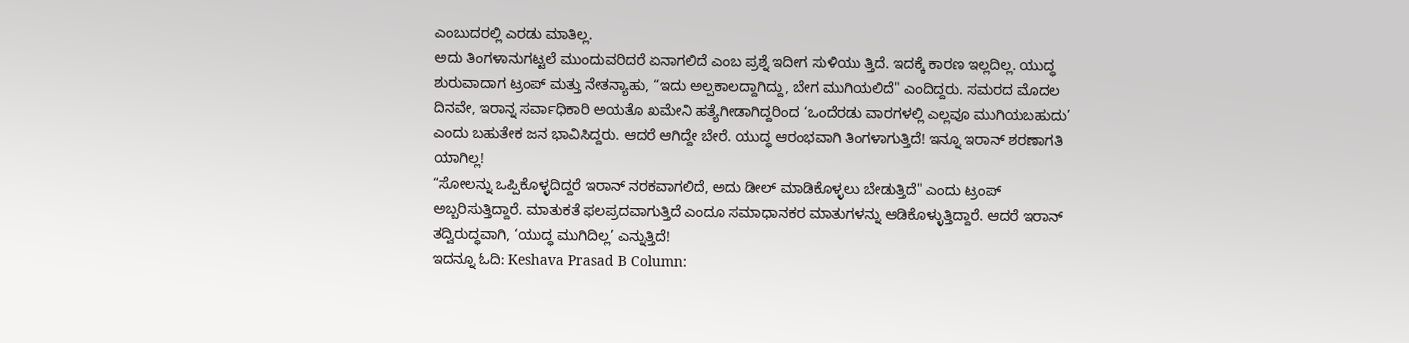ಎಂಬುದರಲ್ಲಿ ಎರಡು ಮಾತಿಲ್ಲ.
ಅದು ತಿಂಗಳಾನುಗಟ್ಟಲೆ ಮುಂದುವರಿದರೆ ಏನಾಗಲಿದೆ ಎಂಬ ಪ್ರಶ್ನೆ ಇದೀಗ ಸುಳಿಯು ತ್ತಿದೆ. ಇದಕ್ಕೆ ಕಾರಣ ಇಲ್ಲದಿಲ್ಲ. ಯುದ್ಧ ಶುರುವಾದಾಗ ಟ್ರಂಪ್ ಮತ್ತು ನೇತನ್ಯಾಹು, “ಇದು ಅಲ್ಪಕಾಲದ್ದಾಗಿದ್ದು, ಬೇಗ ಮುಗಿಯಲಿದೆ" ಎಂದಿದ್ದರು. ಸಮರದ ಮೊದಲ ದಿನವೇ, ಇರಾನ್ನ ಸರ್ವಾಧಿಕಾರಿ ಅಯತೊ ಖಮೇನಿ ಹತ್ಯೆಗೀಡಾಗಿದ್ದರಿಂದ ‘ಒಂದೆರಡು ವಾರಗಳಲ್ಲಿ ಎಲ್ಲವೂ ಮುಗಿಯಬಹುದು’ ಎಂದು ಬಹುತೇಕ ಜನ ಭಾವಿಸಿದ್ದರು. ಆದರೆ ಆಗಿದ್ದೇ ಬೇರೆ. ಯುದ್ಧ ಆರಂಭವಾಗಿ ತಿಂಗಳಾಗುತ್ತಿದೆ! ಇನ್ನೂ ಇರಾನ್ ಶರಣಾಗತಿ ಯಾಗಿಲ್ಲ!
“ಸೋಲನ್ನು ಒಪ್ಪಿಕೊಳ್ಳದಿದ್ದರೆ ಇರಾನ್ ನರಕವಾಗಲಿದೆ, ಅದು ಡೀಲ್ ಮಾಡಿಕೊಳ್ಳಲು ಬೇಡುತ್ತಿದೆ" ಎಂದು ಟ್ರಂಪ್ ಅಬ್ಬರಿಸುತ್ತಿದ್ದಾರೆ. ಮಾತುಕತೆ ಫಲಪ್ರದವಾಗುತ್ತಿದೆ ಎಂದೂ ಸಮಾಧಾನಕರ ಮಾತುಗಳನ್ನು ಆಡಿಕೊಳ್ಳುತ್ತಿದ್ದಾರೆ. ಆದರೆ ಇರಾನ್ ತದ್ವಿರುದ್ಧವಾಗಿ, ‘ಯುದ್ಧ ಮುಗಿದಿಲ್ಲ’ ಎನ್ನುತ್ತಿದೆ!
ಇದನ್ನೂ ಓದಿ: Keshava Prasad B Column: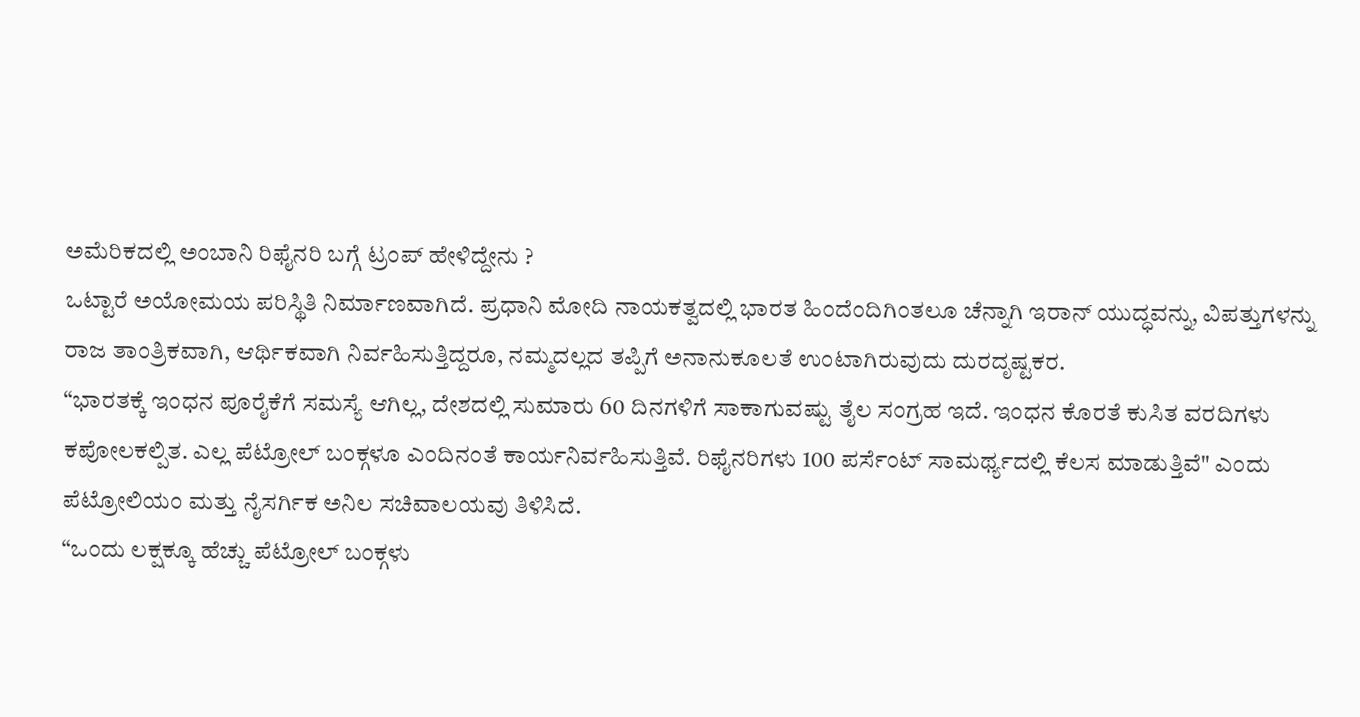ಅಮೆರಿಕದಲ್ಲಿ ಅಂಬಾನಿ ರಿಫೈನರಿ ಬಗ್ಗೆ ಟ್ರಂಪ್ ಹೇಳಿದ್ದೇನು ?
ಒಟ್ಟಾರೆ ಅಯೋಮಯ ಪರಿಸ್ಥಿತಿ ನಿರ್ಮಾಣವಾಗಿದೆ. ಪ್ರಧಾನಿ ಮೋದಿ ನಾಯಕತ್ವದಲ್ಲಿ ಭಾರತ ಹಿಂದೆಂದಿಗಿಂತಲೂ ಚೆನ್ನಾಗಿ ಇರಾನ್ ಯುದ್ಧವನ್ನು, ವಿಪತ್ತುಗಳನ್ನು ರಾಜ ತಾಂತ್ರಿಕವಾಗಿ, ಆರ್ಥಿಕವಾಗಿ ನಿರ್ವಹಿಸುತ್ತಿದ್ದರೂ, ನಮ್ಮದಲ್ಲದ ತಪ್ಪಿಗೆ ಅನಾನುಕೂಲತೆ ಉಂಟಾಗಿರುವುದು ದುರದೃಷ್ಟಕರ.
“ಭಾರತಕ್ಕೆ ಇಂಧನ ಪೂರೈಕೆಗೆ ಸಮಸ್ಯೆ ಆಗಿಲ್ಲ, ದೇಶದಲ್ಲಿ ಸುಮಾರು 60 ದಿನಗಳಿಗೆ ಸಾಕಾಗುವಷ್ಟು ತೈಲ ಸಂಗ್ರಹ ಇದೆ. ಇಂಧನ ಕೊರತೆ ಕುಸಿತ ವರದಿಗಳು ಕಪೋಲಕಲ್ಪಿತ. ಎಲ್ಲ ಪೆಟ್ರೋಲ್ ಬಂಕ್ಗಳೂ ಎಂದಿನಂತೆ ಕಾರ್ಯನಿರ್ವಹಿಸುತ್ತಿವೆ. ರಿಫೈನರಿಗಳು 100 ಪರ್ಸೆಂಟ್ ಸಾಮರ್ಥ್ಯದಲ್ಲಿ ಕೆಲಸ ಮಾಡುತ್ತಿವೆ" ಎಂದು ಪೆಟ್ರೋಲಿಯಂ ಮತ್ತು ನೈಸರ್ಗಿಕ ಅನಿಲ ಸಚಿವಾಲಯವು ತಿಳಿಸಿದೆ.
“ಒಂದು ಲಕ್ಷಕ್ಕೂ ಹೆಚ್ಚು ಪೆಟ್ರೋಲ್ ಬಂಕ್ಗಳು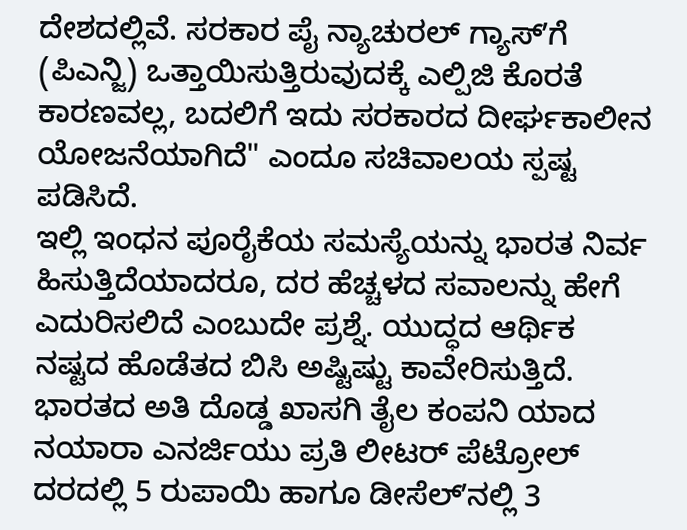ದೇಶದಲ್ಲಿವೆ. ಸರಕಾರ ಪೈ ನ್ಯಾಚುರಲ್ ಗ್ಯಾಸ್ʼಗೆ (ಪಿಎನ್ಜಿ) ಒತ್ತಾಯಿಸುತ್ತಿರುವುದಕ್ಕೆ ಎಲ್ಪಿಜಿ ಕೊರತೆ ಕಾರಣವಲ್ಲ, ಬದಲಿಗೆ ಇದು ಸರಕಾರದ ದೀರ್ಘಕಾಲೀನ ಯೋಜನೆಯಾಗಿದೆ" ಎಂದೂ ಸಚಿವಾಲಯ ಸ್ಪಷ್ಟ ಪಡಿಸಿದೆ.
ಇಲ್ಲಿ ಇಂಧನ ಪೂರೈಕೆಯ ಸಮಸ್ಯೆಯನ್ನು ಭಾರತ ನಿರ್ವ ಹಿಸುತ್ತಿದೆಯಾದರೂ, ದರ ಹೆಚ್ಚಳದ ಸವಾಲನ್ನು ಹೇಗೆ ಎದುರಿಸಲಿದೆ ಎಂಬುದೇ ಪ್ರಶ್ನೆ. ಯುದ್ಧದ ಆರ್ಥಿಕ ನಷ್ಟದ ಹೊಡೆತದ ಬಿಸಿ ಅಷ್ಟಿಷ್ಟು ಕಾವೇರಿಸುತ್ತಿದೆ. ಭಾರತದ ಅತಿ ದೊಡ್ಡ ಖಾಸಗಿ ತೈಲ ಕಂಪನಿ ಯಾದ ನಯಾರಾ ಎನರ್ಜಿಯು ಪ್ರತಿ ಲೀಟರ್ ಪೆಟ್ರೋಲ್ ದರದಲ್ಲಿ 5 ರುಪಾಯಿ ಹಾಗೂ ಡೀಸೆಲ್ʼನಲ್ಲಿ 3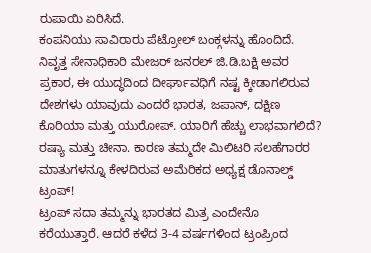ರುಪಾಯಿ ಏರಿಸಿದೆ.
ಕಂಪನಿಯು ಸಾವಿರಾರು ಪೆಟ್ರೋಲ್ ಬಂಕ್ಗಳನ್ನು ಹೊಂದಿದೆ. ನಿವೃತ್ತ ಸೇನಾಧಿಕಾರಿ ಮೇಜರ್ ಜನರಲ್ ಜಿ.ಡಿ.ಬಕ್ಷಿ ಅವರ ಪ್ರಕಾರ, ಈ ಯುದ್ಧದಿಂದ ದೀರ್ಘಾವಧಿಗೆ ನಷ್ಟ ಕ್ಕೀಡಾಗಲಿರುವ ದೇಶಗಳು ಯಾವುದು ಎಂದರೆ ಭಾರತ, ಜಪಾನ್, ದಕ್ಷಿಣ ಕೊರಿಯಾ ಮತ್ತು ಯುರೋಪ್. ಯಾರಿಗೆ ಹೆಚ್ಚು ಲಾಭವಾಗಲಿದೆ? ರಷ್ಯಾ ಮತ್ತು ಚೀನಾ. ಕಾರಣ ತಮ್ಮದೇ ಮಿಲಿಟರಿ ಸಲಹೆಗಾರರ ಮಾತುಗಳನ್ನೂ ಕೇಳದಿರುವ ಅಮೆರಿಕದ ಅಧ್ಯಕ್ಷ ಡೊನಾಲ್ಡ್ ಟ್ರಂಪ್!
ಟ್ರಂಪ್ ಸದಾ ತಮ್ಮನ್ನು ಭಾರತದ ಮಿತ್ರ ಎಂದೇನೊ ಕರೆಯುತ್ತಾರೆ. ಆದರೆ ಕಳೆದ 3-4 ವರ್ಷಗಳಿಂದ ಟ್ರಂಪ್ರಿಂದ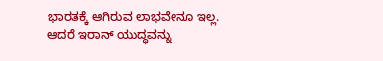ಭಾರತಕ್ಕೆ ಆಗಿರುವ ಲಾಭವೇನೂ ಇಲ್ಲ. ಆದರೆ ಇರಾನ್ ಯುದ್ಧವನ್ನು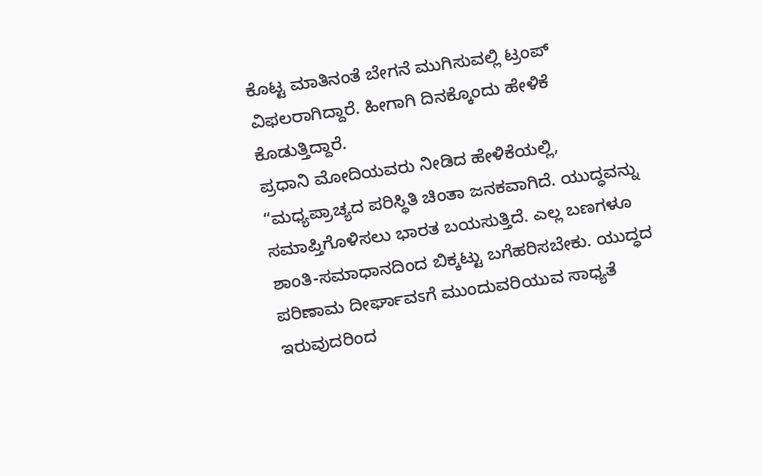ಕೊಟ್ಟ ಮಾತಿನಂತೆ ಬೇಗನೆ ಮುಗಿಸುವಲ್ಲಿ ಟ್ರಂಪ್ ವಿಫಲರಾಗಿದ್ದಾರೆ. ಹೀಗಾಗಿ ದಿನಕ್ಕೊಂದು ಹೇಳಿಕೆ ಕೊಡುತ್ತಿದ್ದಾರೆ.
ಪ್ರಧಾನಿ ಮೋದಿಯವರು ನೀಡಿದ ಹೇಳಿಕೆಯಲ್ಲಿ, “ಮಧ್ಯಪ್ರಾಚ್ಯದ ಪರಿಸ್ಥಿತಿ ಚಿಂತಾ ಜನಕವಾಗಿದೆ. ಯುದ್ಧವನ್ನು ಸಮಾಪ್ತಿಗೊಳಿಸಲು ಭಾರತ ಬಯಸುತ್ತಿದೆ. ಎಲ್ಲ ಬಣಗಳೂ ಶಾಂತಿ-ಸಮಾಧಾನದಿಂದ ಬಿಕ್ಕಟ್ಟು ಬಗೆಹರಿಸಬೇಕು. ಯುದ್ಧದ ಪರಿಣಾಮ ದೀರ್ಘಾವಽಗೆ ಮುಂದುವರಿಯುವ ಸಾಧ್ಯತೆ ಇರುವುದರಿಂದ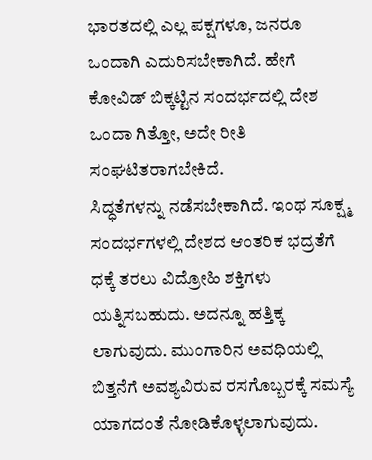ಭಾರತದಲ್ಲಿ ಎಲ್ಲ ಪಕ್ಷಗಳೂ, ಜನರೂ ಒಂದಾಗಿ ಎದುರಿಸಬೇಕಾಗಿದೆ. ಹೇಗೆ ಕೋವಿಡ್ ಬಿಕ್ಕಟ್ಟಿನ ಸಂದರ್ಭದಲ್ಲಿ ದೇಶ ಒಂದಾ ಗಿತ್ತೋ, ಅದೇ ರೀತಿ ಸಂಘಟಿತರಾಗಬೇಕಿದೆ.
ಸಿದ್ಧತೆಗಳನ್ನು ನಡೆಸಬೇಕಾಗಿದೆ. ಇಂಥ ಸೂಕ್ಷ್ಮ ಸಂದರ್ಭಗಳಲ್ಲಿ ದೇಶದ ಆಂತರಿಕ ಭದ್ರತೆಗೆ ಧಕ್ಕೆ ತರಲು ವಿದ್ರೋಹಿ ಶಕ್ತಿಗಳು ಯತ್ನಿಸಬಹುದು. ಅದನ್ನೂ ಹತ್ತಿಕ್ಕ ಲಾಗುವುದು. ಮುಂಗಾರಿನ ಅವಧಿಯಲ್ಲಿ ಬಿತ್ತನೆಗೆ ಅವಶ್ಯವಿರುವ ರಸಗೊಬ್ಬರಕ್ಕೆ ಸಮಸ್ಯೆ ಯಾಗದಂತೆ ನೋಡಿಕೊಳ್ಳಲಾಗುವುದು.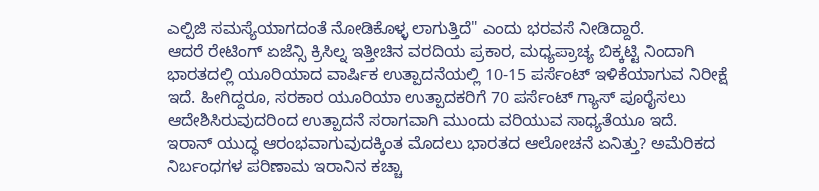ಎಲ್ಪಿಜಿ ಸಮಸ್ಯೆಯಾಗದಂತೆ ನೋಡಿಕೊಳ್ಳ ಲಾಗುತ್ತಿದೆ" ಎಂದು ಭರವಸೆ ನೀಡಿದ್ದಾರೆ.
ಆದರೆ ರೇಟಿಂಗ್ ಏಜೆನ್ಸಿ ಕ್ರಿಸಿಲ್ನ ಇತ್ತೀಚಿನ ವರದಿಯ ಪ್ರಕಾರ, ಮಧ್ಯಪ್ರಾಚ್ಯ ಬಿಕ್ಕಟ್ಟಿ ನಿಂದಾಗಿ ಭಾರತದಲ್ಲಿ ಯೂರಿಯಾದ ವಾರ್ಷಿಕ ಉತ್ಪಾದನೆಯಲ್ಲಿ 10-15 ಪರ್ಸೆಂಟ್ ಇಳಿಕೆಯಾಗುವ ನಿರೀಕ್ಷೆ ಇದೆ. ಹೀಗಿದ್ದರೂ, ಸರಕಾರ ಯೂರಿಯಾ ಉತ್ಪಾದಕರಿಗೆ 70 ಪರ್ಸೆಂಟ್ ಗ್ಯಾಸ್ ಪೂರೈಸಲು ಆದೇಶಿಸಿರುವುದರಿಂದ ಉತ್ಪಾದನೆ ಸರಾಗವಾಗಿ ಮುಂದು ವರಿಯುವ ಸಾಧ್ಯತೆಯೂ ಇದೆ.
ಇರಾನ್ ಯುದ್ಧ ಆರಂಭವಾಗುವುದಕ್ಕಿಂತ ಮೊದಲು ಭಾರತದ ಆಲೋಚನೆ ಏನಿತ್ತು? ಅಮೆರಿಕದ ನಿರ್ಬಂಧಗಳ ಪರಿಣಾಮ ಇರಾನಿನ ಕಚ್ಚಾ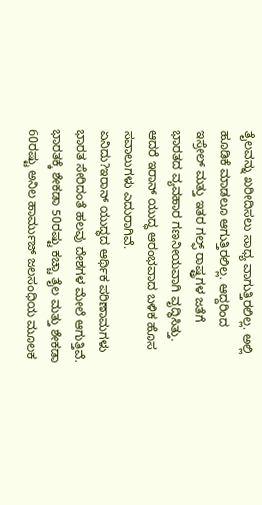ತೈಲವನ್ನು ಖರೀದಿಸಲು ಸಾಧ್ಯ ವಾಗುತ್ತಿರಲಿಲ್ಲ. ಅಲ್ಲಿ ಹೂಡಿಕೆ ಮಾಡಲೂ ಆಗುತ್ತಿರಲಿಲ್ಲ. ಆದ್ದರಿಂದ ಇಸ್ರೇಲ್ ಮತ್ತು ಇತರ ಗಲ್ಫ್ ರಾಷ್ಟ್ರಗಳ ಜತೆಗೆ ಭಾರತದ ವ್ಯವಹಾರ ಗಣನೀಯವಾಗಿ ವೃದ್ಧಿಸಿತ್ತು. ಆದರೆ ಇರಾನ್ ಯುದ್ಧ ಆರಂಭವಾದ ಬಳಿಕ ಹೊಸ ಸವಾಲುಗಳು ಎದುರಾಗಿವೆ.
ಏನಿದು?ಇರಾನ್ ಯುದ್ಧದ ಆರ್ಥಿಕ ಪರಿಣಾಮಗಳು ಭಾರತ ಸೇರಿದಂತೆ ಹಲವು ದೇಶಗಳ ಮೇಲೆ ಆಗುತ್ತಿವೆ. ಭಾರತಕ್ಕೆ ಶೇಕಡಾ 50ರಷ್ಟು ಕಚ್ಚಾ ತೈಲ ಮತ್ತು ಶೇಕಡಾ 60ರಷ್ಟು ಅನಿಲ ಹಾರ್ಮುಜ್ ಜಲಸಂಧಿಯ ಮೂಲಕ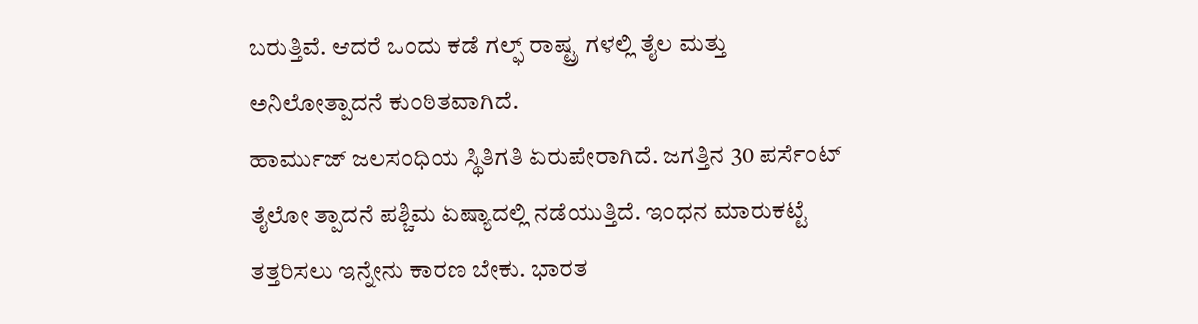ಬರುತ್ತಿವೆ. ಆದರೆ ಒಂದು ಕಡೆ ಗಲ್ಫ್ ರಾಷ್ಟ್ರ ಗಳಲ್ಲಿ ತೈಲ ಮತ್ತು ಅನಿಲೋತ್ಪಾದನೆ ಕುಂಠಿತವಾಗಿದೆ.
ಹಾರ್ಮುಜ್ ಜಲಸಂಧಿಯ ಸ್ಥಿತಿಗತಿ ಏರುಪೇರಾಗಿದೆ. ಜಗತ್ತಿನ 30 ಪರ್ಸೆಂಟ್ ತೈಲೋ ತ್ಪಾದನೆ ಪಶ್ಚಿಮ ಏಷ್ಯಾದಲ್ಲಿ ನಡೆಯುತ್ತಿದೆ. ಇಂಧನ ಮಾರುಕಟ್ಟೆ ತತ್ತರಿಸಲು ಇನ್ನೇನು ಕಾರಣ ಬೇಕು. ಭಾರತ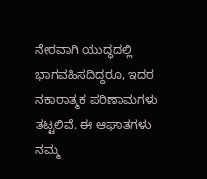ನೇರವಾಗಿ ಯುದ್ಧದಲ್ಲಿ ಭಾಗವಹಿಸದಿದ್ದರೂ, ಇದರ ನಕಾರಾತ್ಮಕ ಪರಿಣಾಮಗಳು ತಟ್ಟಲಿವೆ. ಈ ಆಘಾತಗಳು ನಮ್ಮ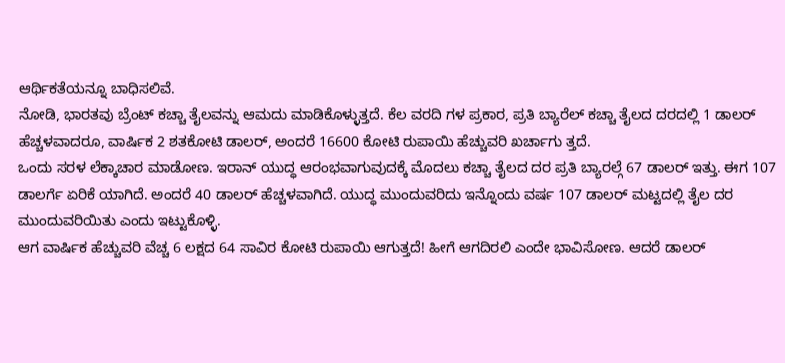ಆರ್ಥಿಕತೆಯನ್ನೂ ಬಾಧಿಸಲಿವೆ.
ನೋಡಿ, ಭಾರತವು ಬ್ರೆಂಟ್ ಕಚ್ಚಾ ತೈಲವನ್ನು ಆಮದು ಮಾಡಿಕೊಳ್ಳುತ್ತದೆ. ಕೆಲ ವರದಿ ಗಳ ಪ್ರಕಾರ, ಪ್ರತಿ ಬ್ಯಾರೆಲ್ ಕಚ್ಚಾ ತೈಲದ ದರದಲ್ಲಿ 1 ಡಾಲರ್ ಹೆಚ್ಚಳವಾದರೂ, ವಾರ್ಷಿಕ 2 ಶತಕೋಟಿ ಡಾಲರ್, ಅಂದರೆ 16600 ಕೋಟಿ ರುಪಾಯಿ ಹೆಚ್ಚುವರಿ ಖರ್ಚಾಗು ತ್ತದೆ.
ಒಂದು ಸರಳ ಲೆಕ್ಕಾಚಾರ ಮಾಡೋಣ. ಇರಾನ್ ಯುದ್ಧ ಆರಂಭವಾಗುವುದಕ್ಕೆ ಮೊದಲು ಕಚ್ಚಾ ತೈಲದ ದರ ಪ್ರತಿ ಬ್ಯಾರಲ್ಗೆ 67 ಡಾಲರ್ ಇತ್ತು. ಈಗ 107 ಡಾಲರ್ಗೆ ಏರಿಕೆ ಯಾಗಿದೆ. ಅಂದರೆ 40 ಡಾಲರ್ ಹೆಚ್ಚಳವಾಗಿದೆ. ಯುದ್ಧ ಮುಂದುವರಿದು ಇನ್ನೊಂದು ವರ್ಷ 107 ಡಾಲರ್ ಮಟ್ಟದಲ್ಲಿ ತೈಲ ದರ ಮುಂದುವರಿಯಿತು ಎಂದು ಇಟ್ಟುಕೊಳ್ಳಿ.
ಆಗ ವಾರ್ಷಿಕ ಹೆಚ್ಚುವರಿ ವೆಚ್ಚ 6 ಲಕ್ಷದ 64 ಸಾವಿರ ಕೋಟಿ ರುಪಾಯಿ ಆಗುತ್ತದೆ! ಹೀಗೆ ಆಗದಿರಲಿ ಎಂದೇ ಭಾವಿಸೋಣ. ಆದರೆ ಡಾಲರ್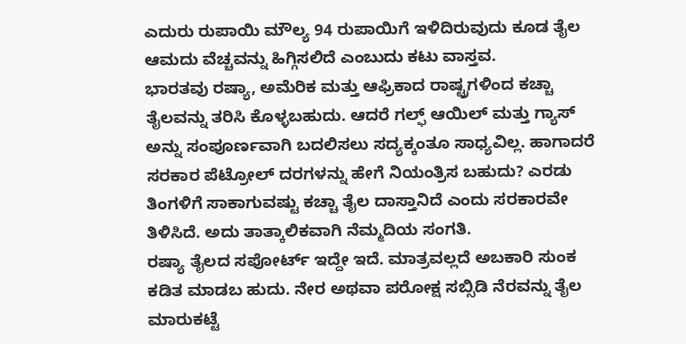ಎದುರು ರುಪಾಯಿ ಮೌಲ್ಯ 94 ರುಪಾಯಿಗೆ ಇಳಿದಿರುವುದು ಕೂಡ ತೈಲ ಆಮದು ವೆಚ್ಚವನ್ನು ಹಿಗ್ಗಿಸಲಿದೆ ಎಂಬುದು ಕಟು ವಾಸ್ತವ.
ಭಾರತವು ರಷ್ಯಾ, ಅಮೆರಿಕ ಮತ್ತು ಆಫ್ರಿಕಾದ ರಾಷ್ಟ್ರಗಳಿಂದ ಕಚ್ಚಾ ತೈಲವನ್ನು ತರಿಸಿ ಕೊಳ್ಳಬಹುದು. ಆದರೆ ಗಲ್ಫ್ ಆಯಿಲ್ ಮತ್ತು ಗ್ಯಾಸ್ ಅನ್ನು ಸಂಪೂರ್ಣವಾಗಿ ಬದಲಿಸಲು ಸದ್ಯಕ್ಕಂತೂ ಸಾಧ್ಯವಿಲ್ಲ. ಹಾಗಾದರೆ ಸರಕಾರ ಪೆಟ್ರೋಲ್ ದರಗಳನ್ನು ಹೇಗೆ ನಿಯಂತ್ರಿಸ ಬಹುದು? ಎರಡು ತಿಂಗಳಿಗೆ ಸಾಕಾಗುವಷ್ಟು ಕಚ್ಚಾ ತೈಲ ದಾಸ್ತಾನಿದೆ ಎಂದು ಸರಕಾರವೇ ತಿಳಿಸಿದೆ. ಅದು ತಾತ್ಕಾಲಿಕವಾಗಿ ನೆಮ್ಮದಿಯ ಸಂಗತಿ.
ರಷ್ಯಾ ತೈಲದ ಸಪೋರ್ಟ್ ಇದ್ದೇ ಇದೆ. ಮಾತ್ರವಲ್ಲದೆ ಅಬಕಾರಿ ಸುಂಕ ಕಡಿತ ಮಾಡಬ ಹುದು. ನೇರ ಅಥವಾ ಪರೋಕ್ಷ ಸಬ್ಸಿಡಿ ನೆರವನ್ನು ತೈಲ ಮಾರುಕಟ್ಟೆ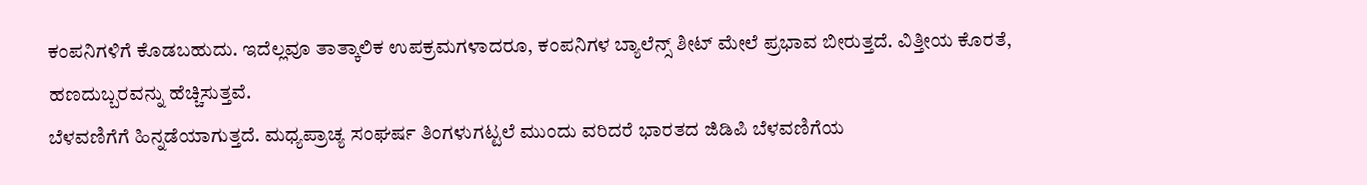ಕಂಪನಿಗಳಿಗೆ ಕೊಡಬಹುದು. ಇದೆಲ್ಲವೂ ತಾತ್ಕಾಲಿಕ ಉಪಕ್ರಮಗಳಾದರೂ, ಕಂಪನಿಗಳ ಬ್ಯಾಲೆನ್ಸ್ ಶೀಟ್ ಮೇಲೆ ಪ್ರಭಾವ ಬೀರುತ್ತದೆ. ವಿತ್ತೀಯ ಕೊರತೆ, ಹಣದುಬ್ಬರವನ್ನು ಹೆಚ್ಚಿಸುತ್ತವೆ.
ಬೆಳವಣಿಗೆಗೆ ಹಿನ್ನಡೆಯಾಗುತ್ತದೆ. ಮಧ್ಯಪ್ರಾಚ್ಯ ಸಂಘರ್ಷ ತಿಂಗಳುಗಟ್ಟಲೆ ಮುಂದು ವರಿದರೆ ಭಾರತದ ಜಿಡಿಪಿ ಬೆಳವಣಿಗೆಯ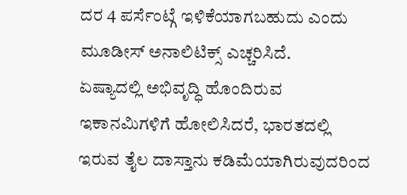ದರ 4 ಪರ್ಸೆಂಟ್ಗೆ ಇಳಿಕೆಯಾಗಬಹುದು ಎಂದು ಮೂಡೀಸ್ ಅನಾಲಿಟಿಕ್ಸ್ ಎಚ್ಚರಿಸಿದೆ.
ಏಷ್ಯಾದಲ್ಲಿ ಅಭಿವೃದ್ಧಿ ಹೊಂದಿರುವ ಇಕಾನಮಿಗಳಿಗೆ ಹೋಲಿಸಿದರೆ, ಭಾರತದಲ್ಲಿ ಇರುವ ತೈಲ ದಾಸ್ತಾನು ಕಡಿಮೆಯಾಗಿರುವುದರಿಂದ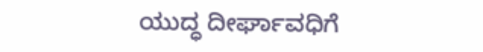ಯುದ್ಧ ದೀರ್ಘಾವಧಿಗೆ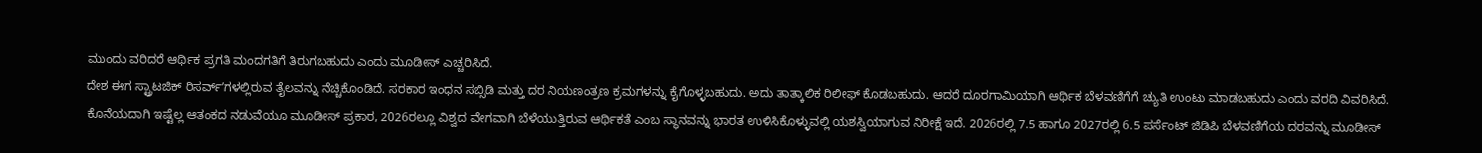ಮುಂದು ವರಿದರೆ ಆರ್ಥಿಕ ಪ್ರಗತಿ ಮಂದಗತಿಗೆ ತಿರುಗಬಹುದು ಎಂದು ಮೂಡೀಸ್ ಎಚ್ಚರಿಸಿದೆ.
ದೇಶ ಈಗ ಸ್ಟ್ರಾಟಜಿಕ್ ರಿಸರ್ವ್ʼಗಳಲ್ಲಿರುವ ತೈಲವನ್ನು ನೆಚ್ಚಿಕೊಂಡಿದೆ. ಸರಕಾರ ಇಂಧನ ಸಬ್ಸಿಡಿ ಮತ್ತು ದರ ನಿಯಣಂತ್ರಣ ಕ್ರಮಗಳನ್ನು ಕೈಗೊಳ್ಳಬಹುದು. ಅದು ತಾತ್ಕಾಲಿಕ ರಿಲೀಫ್ ಕೊಡಬಹುದು. ಆದರೆ ದೂರಗಾಮಿಯಾಗಿ ಆರ್ಥಿಕ ಬೆಳವಣಿಗೆಗೆ ಚ್ಯುತಿ ಉಂಟು ಮಾಡಬಹುದು ಎಂದು ವರದಿ ವಿವರಿಸಿದೆ.
ಕೊನೆಯದಾಗಿ ಇಷ್ಟೆಲ್ಲ ಆತಂಕದ ನಡುವೆಯೂ ಮೂಡೀಸ್ ಪ್ರಕಾರ, 2026ರಲ್ಲೂ ವಿಶ್ವದ ವೇಗವಾಗಿ ಬೆಳೆಯುತ್ತಿರುವ ಆರ್ಥಿಕತೆ ಎಂಬ ಸ್ಥಾನವನ್ನು ಭಾರತ ಉಳಿಸಿಕೊಳ್ಳುವಲ್ಲಿ ಯಶಸ್ವಿಯಾಗುವ ನಿರೀಕ್ಷೆ ಇದೆ. 2026ರಲ್ಲಿ 7.5 ಹಾಗೂ 2027ರಲ್ಲಿ 6.5 ಪರ್ಸೆಂಟ್ ಜಿಡಿಪಿ ಬೆಳವಣಿಗೆಯ ದರವನ್ನು ಮೂಡೀಸ್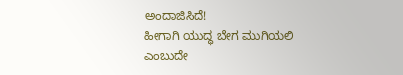ಅಂದಾಜಿಸಿದೆ!
ಹೀಗಾಗಿ ಯುದ್ಧ ಬೇಗ ಮುಗಿಯಲಿ ಎಂಬುದೇ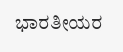ಭಾರತೀಯರ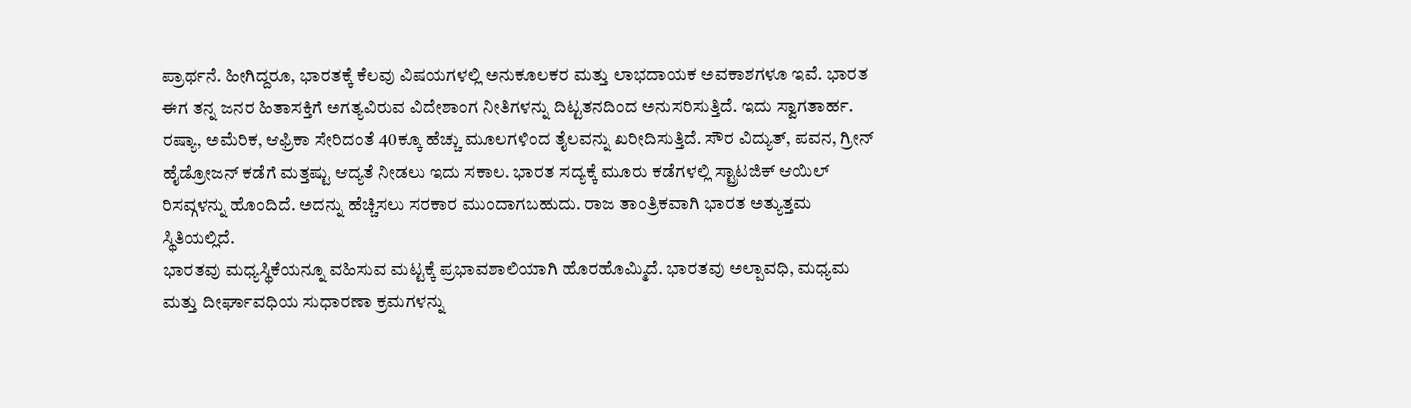ಪ್ರಾರ್ಥನೆ. ಹೀಗಿದ್ದರೂ, ಭಾರತಕ್ಕೆ ಕೆಲವು ವಿಷಯಗಳಲ್ಲಿ ಅನುಕೂಲಕರ ಮತ್ತು ಲಾಭದಾಯಕ ಅವಕಾಶಗಳೂ ಇವೆ. ಭಾರತ ಈಗ ತನ್ನ ಜನರ ಹಿತಾಸಕ್ತಿಗೆ ಅಗತ್ಯವಿರುವ ವಿದೇಶಾಂಗ ನೀತಿಗಳನ್ನು ದಿಟ್ಟತನದಿಂದ ಅನುಸರಿಸುತ್ತಿದೆ. ಇದು ಸ್ವಾಗತಾರ್ಹ.
ರಷ್ಯಾ, ಅಮೆರಿಕ, ಆಫ್ರಿಕಾ ಸೇರಿದಂತೆ 40ಕ್ಕೂ ಹೆಚ್ಚು ಮೂಲಗಳಿಂದ ತೈಲವನ್ನು ಖರೀದಿಸುತ್ತಿದೆ. ಸೌರ ವಿದ್ಯುತ್, ಪವನ, ಗ್ರೀನ್ ಹೈಡ್ರೋಜನ್ ಕಡೆಗೆ ಮತ್ತಷ್ಟು ಆದ್ಯತೆ ನೀಡಲು ಇದು ಸಕಾಲ. ಭಾರತ ಸದ್ಯಕ್ಕೆ ಮೂರು ಕಡೆಗಳಲ್ಲಿ ಸ್ಟ್ರಾಟಜಿಕ್ ಆಯಿಲ್ ರಿಸವ್ಗಳನ್ನು ಹೊಂದಿದೆ. ಅದನ್ನು ಹೆಚ್ಚಿಸಲು ಸರಕಾರ ಮುಂದಾಗಬಹುದು. ರಾಜ ತಾಂತ್ರಿಕವಾಗಿ ಭಾರತ ಅತ್ಯುತ್ತಮ ಸ್ಥಿತಿಯಲ್ಲಿದೆ.
ಭಾರತವು ಮಧ್ಯಸ್ಥಿಕೆಯನ್ನೂ ವಹಿಸುವ ಮಟ್ಟಕ್ಕೆ ಪ್ರಭಾವಶಾಲಿಯಾಗಿ ಹೊರಹೊಮ್ಮಿದೆ. ಭಾರತವು ಅಲ್ಪಾವಧಿ, ಮಧ್ಯಮ ಮತ್ತು ದೀರ್ಘಾವಧಿಯ ಸುಧಾರಣಾ ಕ್ರಮಗಳನ್ನು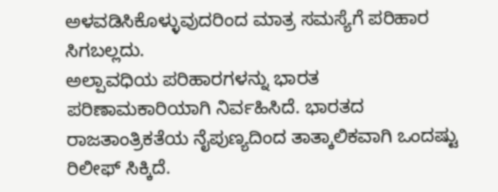ಅಳವಡಿಸಿಕೊಳ್ಳುವುದರಿಂದ ಮಾತ್ರ ಸಮಸ್ಯೆಗೆ ಪರಿಹಾರ ಸಿಗಬಲ್ಲದು.
ಅಲ್ಪಾವಧಿಯ ಪರಿಹಾರಗಳನ್ನು ಭಾರತ ಪರಿಣಾಮಕಾರಿಯಾಗಿ ನಿರ್ವಹಿಸಿದೆ. ಭಾರತದ ರಾಜತಾಂತ್ರಿಕತೆಯ ನೈಪುಣ್ಯದಿಂದ ತಾತ್ಕಾಲಿಕವಾಗಿ ಒಂದಷ್ಟು ರಿಲೀಫ್ ಸಿಕ್ಕಿದೆ.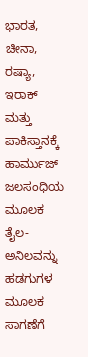ಭಾರತ, ಚೀನಾ, ರಷ್ಯಾ, ಇರಾಕ್ ಮತ್ತು ಪಾಕಿಸ್ತಾನಕ್ಕೆ ಹಾರ್ಮುಜ್ ಜಲಸಂಧಿಯ ಮೂಲಕ ತೈಲ-ಅನಿಲವನ್ನು ಹಡಗುಗಳ ಮೂಲಕ ಸಾಗಣೆಗೆ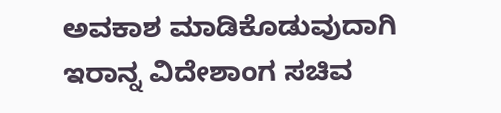ಅವಕಾಶ ಮಾಡಿಕೊಡುವುದಾಗಿ ಇರಾನ್ನ ವಿದೇಶಾಂಗ ಸಚಿವ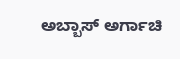ಅಬ್ಬಾಸ್ ಅರ್ಗಾಚಿ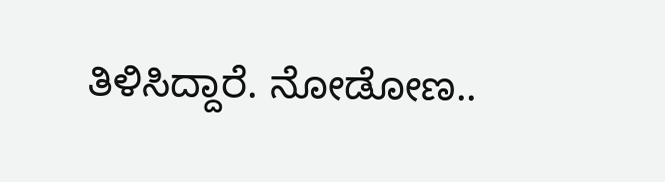ತಿಳಿಸಿದ್ದಾರೆ. ನೋಡೋಣ..